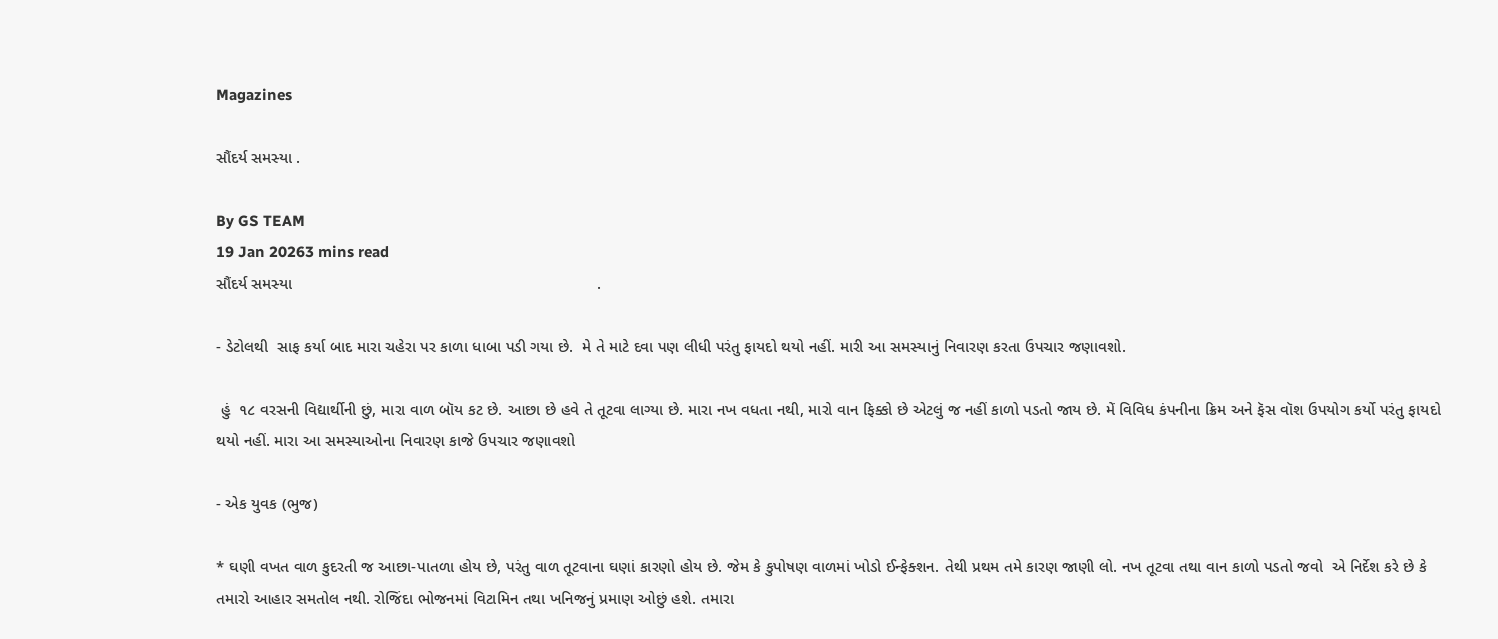Magazines

સૌંદર્ય સમસ્યા .

By GS TEAM
19 Jan 20263 mins read
સૌંદર્ય સમસ્યા                                                                    .

- ડેટોલથી  સાફ કર્યા બાદ મારા ચહેરા પર કાળા ધાબા પડી ગયા છે.  મે તે માટે દવા પણ લીધી પરંતુ ફાયદો થયો નહીં. મારી આ સમસ્યાનું નિવારણ કરતા ઉપચાર જણાવશો.

 હું  ૧૮ વરસની વિદ્યાર્થીની છું, મારા વાળ બૉય કટ છે. આછા છે હવે તે તૂટવા લાગ્યા છે. મારા નખ વધતા નથી, મારો વાન ફિક્કો છે એટલું જ નહીં કાળો પડતો જાય છે. મેં વિવિધ કંપનીના ક્રિમ અને ફૅસ વૉશ ઉપયોગ કર્યો પરંતુ ફાયદો થયો નહીં. મારા આ સમસ્યાઓના નિવારણ કાજે ઉપચાર જણાવશો

- એક યુવક (ભુજ)

* ઘણી વખત વાળ કુદરતી જ આછા-પાતળા હોય છે, પરંતુ વાળ તૂટવાના ઘણાં કારણો હોય છે. જેમ કે કુપોષણ વાળમાં ખોડો ઈન્ફેક્શન. તેથી પ્રથમ તમે કારણ જાણી લો. નખ તૂટવા તથા વાન કાળો પડતો જવો  એ નિર્દેશ કરે છે કે તમારો આહાર સમતોલ નથી. રોજિંદા ભોજનમાં વિટામિન તથા ખનિજનું પ્રમાણ ઓછું હશે. તમારા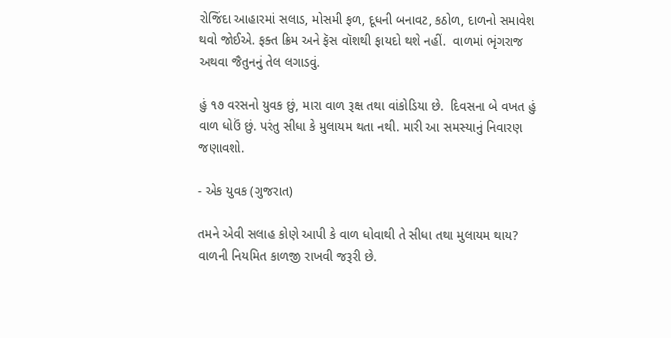રોજિંદા આહારમાં સલાડ, મોસમી ફળ, દૂધની બનાવટ, કઠોળ, દાળનો સમાવેશ થવો જોઈએ. ફક્ત ક્રિમ અને ફૅસ વૉશથી ફાયદો થશે નહીં.  વાળમાં ભૃંગરાજ અથવા જૈતુનનું તેલ લગાડવું.

હું ૧૭ વરસનો યુવક છું, મારા વાળ રૂક્ષ તથા વાંકોડિયા છે.  દિવસના બે વખત હું વાળ ધોઉં છું. પરંતુ સીધા કે મુલાયમ થતા નથી. મારી આ સમસ્યાનું નિવારણ જણાવશો.

- એક યુવક (ગુજરાત)

તમને એવી સલાહ કોણે આપી કે વાળ ધોવાથી તે સીધા તથા મુલાયમ થાય? વાળની નિયમિત કાળજી રાખવી જરૂરી છે.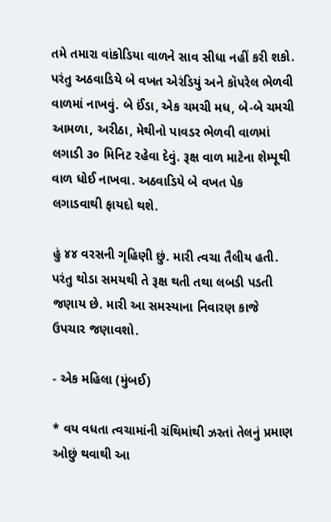તમે તમારા વાંકોડિયા વાળને સાવ સીધા નહીં કરી શકો. પરંતુ અઠવાડિયે બે વખત એરંડિયું અને કૉપરેલ ભેળવી વાળમાં નાખવું. બે ઈંડા, એક ચમચી મધ, બે-બે ચમચી આમળા, અરીઠા, મેથીનો પાવડર ભેળવી વાળમાં લગાડી ૩૦ મિનિટ રહેવા દેવું. રૂક્ષ વાળ માટેના શેમ્પૂથી વાળ ધોઈ નાખવા. અઠવાડિયે બે વખત પેક લગાડવાથી ફાયદો થશે.

હું ૪૪ વરસની ગૃહિણી છું. મારી ત્વચા તૈલીય હતી. પરંતુ થોડા સમયથી તે રૂક્ષ થતી તથા લબડી પડતી જણાય છે. મારી આ સમસ્યાના નિવારણ કાજે ઉપચાર જણાવશો.

- એક મહિલા (મુંબઈ)

* વય વધતા ત્વચામાંની ગ્રંથિમાંથી ઝરતાં તેલનું પ્રમાણ ઓછું થવાથી આ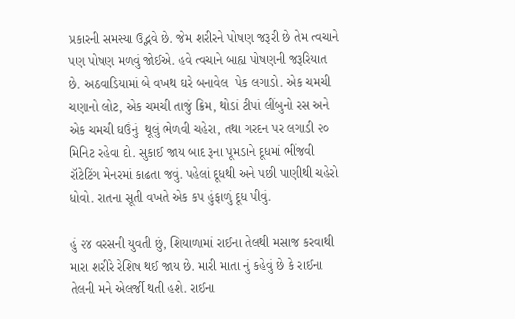પ્રકારની સમસ્યા ઉદ્ભવે છે. જેમ શરીરને પોષણ જરૂરી છે તેમ ત્વચાને પણ પોષણ મળવું જોઈએ. હવે ત્વચાને બાહ્ય પોષણની જરૂરિયાત છે. અઠવાડિયામાં બે વખથ ઘરે બનાવેલ  પેક લગાડો. એક ચમચી ચણાનો લોટ, એક ચમચી તાજું ક્રિમ, થોડાં ટીપાં લીંબુનો રસ અને એક ચમચી ઘઉંનું  થૂલું ભેળવી ચહેરા, તથા ગરદન પર લગાડી ૨૦ મિનિટ રહેવા દો. સુકાઈ જાય બાદ રૂના પૂમડાને દૂધમાં ભીંજવી રૉટેટિંગ મેનરમાં કાઢતા જવું. પહેલાં દૂધથી અને પછી પાણીથી ચહેરો ધોવો. રાતના સૂતી વખતે એક કપ હુંફાળું દૂધ પીવું.

હું ૨૪ વરસની યુવતી છું, શિયાળામાં રાઈના તેલથી મસાજ કરવાથી મારા શરીરે રેશિષ થઈ જાય છે. મારી માતા નું કહેવું છે કે રાઈના તેલની મને એલર્જી થતી હશે. રાઈના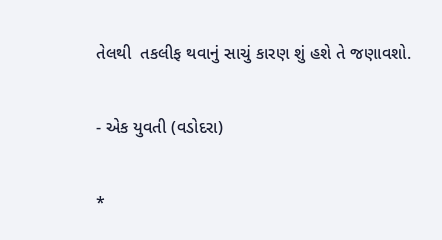તેલથી  તકલીફ થવાનું સાચું કારણ શું હશે તે જણાવશો.

- એક યુવતી (વડોદરા)

*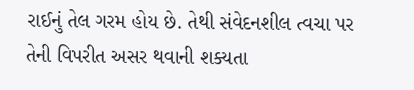રાઈનું તેલ ગરમ હોય છે. તેથી સંવેદનશીલ ત્વચા પર તેની વિપરીત અસર થવાની શક્યતા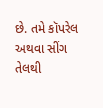છે. તમે કૉપરેલ અથવા સીંગ તેલથી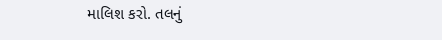માલિશ કરો. તલનું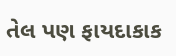તેલ પણ ફાયદાકાક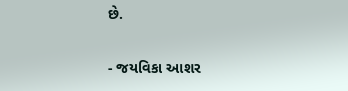છે.

- જયવિકા આશર